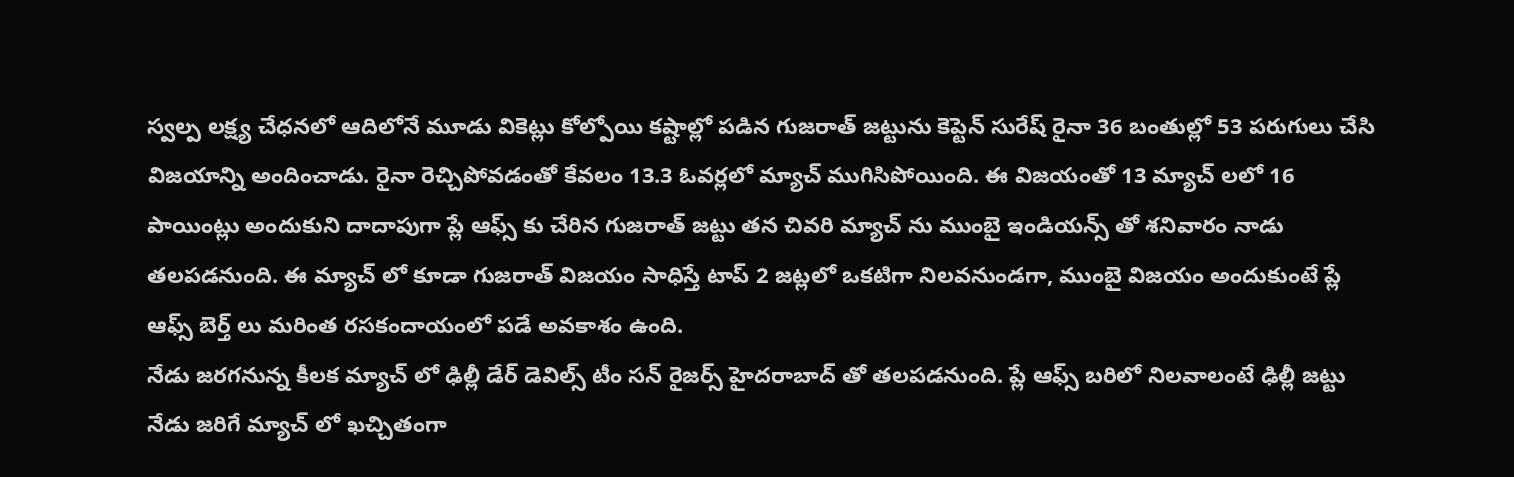స్వల్ప లక్ష్య చేధనలో ఆదిలోనే మూడు వికెట్లు కోల్పోయి కష్టాల్లో పడిన గుజరాత్ జట్టును కెప్టెన్ సురేష్ రైనా 36 బంతుల్లో 53 పరుగులు చేసి విజయాన్ని అందించాడు. రైనా రెచ్చిపోవడంతో కేవలం 13.3 ఓవర్లలో మ్యాచ్ ముగిసిపోయింది. ఈ విజయంతో 13 మ్యాచ్ లలో 16 పాయింట్లు అందుకుని దాదాపుగా ప్లే ఆఫ్స్ కు చేరిన గుజరాత్ జట్టు తన చివరి మ్యాచ్ ను ముంబై ఇండియన్స్ తో శనివారం నాడు తలపడనుంది. ఈ మ్యాచ్ లో కూడా గుజరాత్ విజయం సాధిస్తే టాప్ 2 జట్లలో ఒకటిగా నిలవనుండగా, ముంబై విజయం అందుకుంటే ప్లే ఆఫ్స్ బెర్త్ లు మరింత రసకందాయంలో పడే అవకాశం ఉంది.
నేడు జరగనున్న కీలక మ్యాచ్ లో ఢిల్లీ డేర్ డెవిల్స్ టీం సన్ రైజర్స్ హైదరాబాద్ తో తలపడనుంది. ప్లే ఆఫ్స్ బరిలో నిలవాలంటే ఢిల్లీ జట్టు నేడు జరిగే మ్యాచ్ లో ఖచ్చితంగా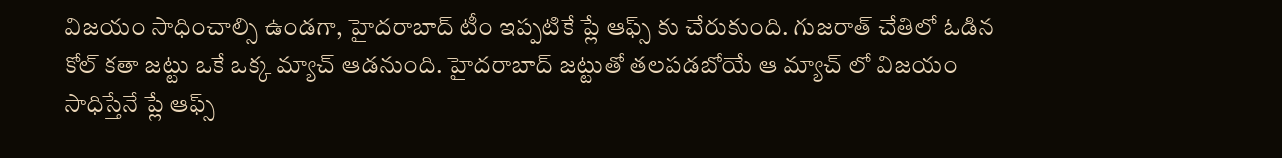విజయం సాధించాల్సి ఉండగా, హైదరాబాద్ టీం ఇప్పటికే ప్లే ఆఫ్స్ కు చేరుకుంది. గుజరాత్ చేతిలో ఓడిన కోల్ కతా జట్టు ఒకే ఒక్క మ్యాచ్ ఆడనుంది. హైదరాబాద్ జట్టుతో తలపడబోయే ఆ మ్యాచ్ లో విజయం సాధిస్తేనే ప్లే ఆఫ్స్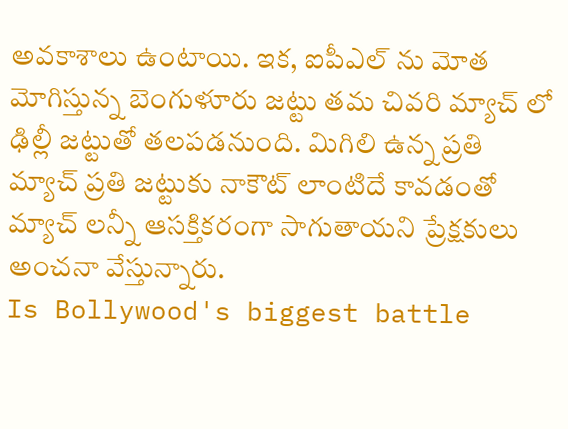అవకాశాలు ఉంటాయి. ఇక, ఐపీఎల్ ను మోత మోగిస్తున్న బెంగుళూరు జట్టు తమ చివరి మ్యాచ్ లో ఢిల్లీ జట్టుతో తలపడనుంది. మిగిలి ఉన్న ప్రతి మ్యాచ్ ప్రతి జట్టుకు నాకౌట్ లాంటిదే కావడంతో మ్యాచ్ లన్నీ ఆసక్తికరంగా సాగుతాయని ప్రేక్షకులు అంచనా వేస్తున్నారు.
Is Bollywood's biggest battle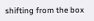shifting from the box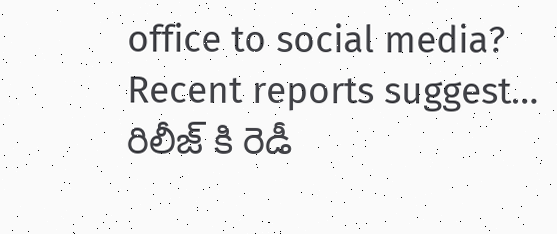office to social media? Recent reports suggest…
రిలీజ్ కి రెడీ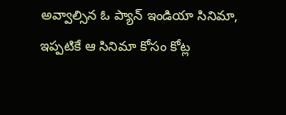అవ్వాల్సిన ఓ ప్యాన్ ఇండియా సినిమా, ఇప్పటికే ఆ సినిమా కోసం కోట్ల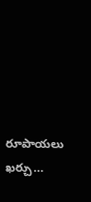రూపాయలు ఖర్చు…